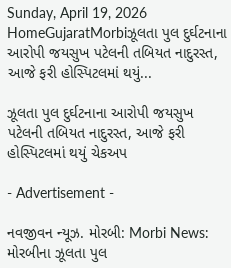Sunday, April 19, 2026
HomeGujaratMorbiઝૂલતા પુલ દુર્ઘટનાના આરોપી જયસુખ પટેલની તબિયત નાદુરસ્ત, આજે ફરી હોસ્પિટલમાં થયું...

ઝૂલતા પુલ દુર્ઘટનાના આરોપી જયસુખ પટેલની તબિયત નાદુરસ્ત, આજે ફરી હોસ્પિટલમાં થયું ચેકઅપ

- Advertisement -

નવજીવન ન્યૂઝ. મોરબી: Morbi News: મોરબીના ઝૂલતા પુલ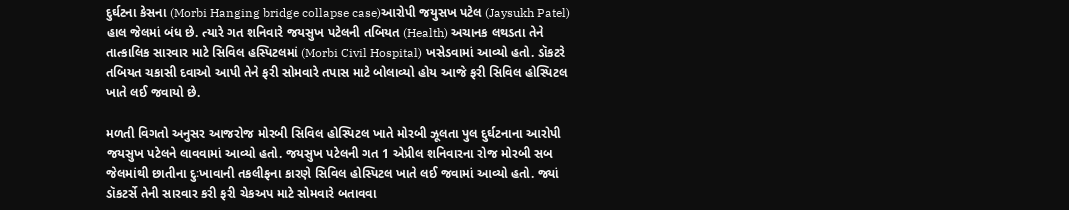દુર્ઘટના કેસના (Morbi Hanging bridge collapse case)આરોપી જયુસખ પટેલ (Jaysukh Patel) હાલ જેલમાં બંધ છે. ત્યારે ગત શનિવારે જયસુખ પટેલની તબિયત (Health) અચાનક લથડતા તેને તાત્કાલિક સારવાર માટે સિવિલ હસ્પિટલમાં (Morbi Civil Hospital) ખસેડવામાં આવ્યો હતો. ડૉકટરે તબિયત ચકાસી દવાઓ આપી તેને ફરી સોમવારે તપાસ માટે બોલાવ્યો હોય આજે ફરી સિવિલ હોસ્પિટલ ખાતે લઈ જવાયો છે.

મળતી વિગતો અનુસર આજરોજ મોરબી સિવિલ હોસ્પિટલ ખાતે મોરબી ઝૂલતા પુલ દુર્ઘટનાના આરોપી જયસુખ પટેલને લાવવામાં આવ્યો હતો. જયસુખ પટેલની ગત 1 એપ્રીલ શનિવારના રોજ મોરબી સબ જેલમાંથી છાતીના દુઃખાવાની તકલીફના કારણે સિવિલ હોસ્પિટલ ખાતે લઈ જવામાં આવ્યો હતો. જ્યાં ડૉકટર્સે તેની સારવાર કરી ફરી ચેકઅપ માટે સોમવારે બતાવવા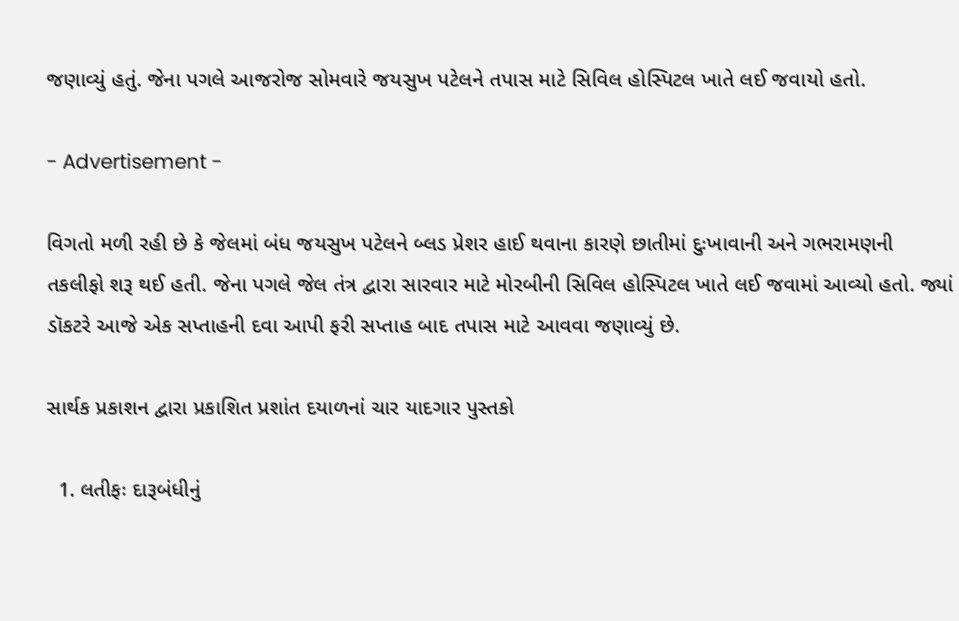જણાવ્યું હતું. જેના પગલે આજરોજ સોમવારે જયસુખ પટેલને તપાસ માટે સિવિલ હોસ્પિટલ ખાતે લઈ જવાયો હતો.

- Advertisement -

વિગતો મળી રહી છે કે જેલમાં બંધ જયસુખ પટેલને બ્લડ પ્રેશર હાઈ થવાના કારણે છાતીમાં દુઃખાવાની અને ગભરામણની તકલીફો શરૂ થઈ હતી. જેના પગલે જેલ તંત્ર દ્વારા સારવાર માટે મોરબીની સિવિલ હોસ્પિટલ ખાતે લઈ જવામાં આવ્યો હતો. જ્યાં ડૉકટરે આજે એક સપ્તાહની દવા આપી ફરી સપ્તાહ બાદ તપાસ માટે આવવા જણાવ્યું છે.

સાર્થક પ્રકાશન દ્વારા પ્રકાશિત પ્રશાંત દયાળનાં ચાર યાદગાર પુસ્તકો

  1. લતીફઃ દારૂબંધીનું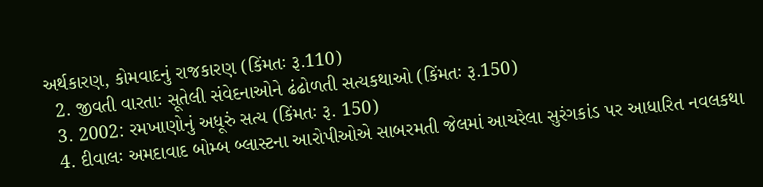અર્થકારણ, કોમવાદનું રાજકારણ (કિંમતઃ રૂ.110)
  2. જીવતી વારતાઃ સૂતેલી સંવેદનાઓને ઢંઢોળતી સત્યકથાઓ (કિંમતઃ રૂ.150)
  3. 2002: રમખાણોનું અધૂરું સત્ય (કિંમતઃ રૂ. 150)
  4. દીવાલઃ અમદાવાદ બોમ્બ બ્લાસ્ટના આરોપીઓએ સાબરમતી જેલમાં આચરેલા સુરંગકાંડ પર આધારિત નવલકથા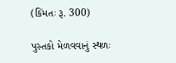(કિંમતઃ રૂ. 300)

પુસ્તકો મેળવવાનું સ્થળઃ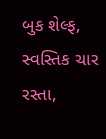બુક શેલ્ફ, સ્વસ્તિક ચાર રસ્તા,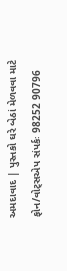અમદાવાદ | પુસ્તકો ઘરે બેઠાં મેળવવા માટે ફોન/વોટ્સએપ સંપર્કઃ 98252 90796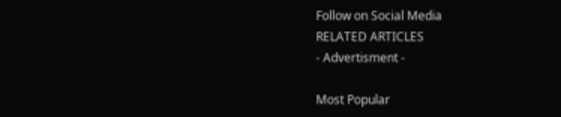Follow on Social Media
RELATED ARTICLES
- Advertisment -

Most Popular